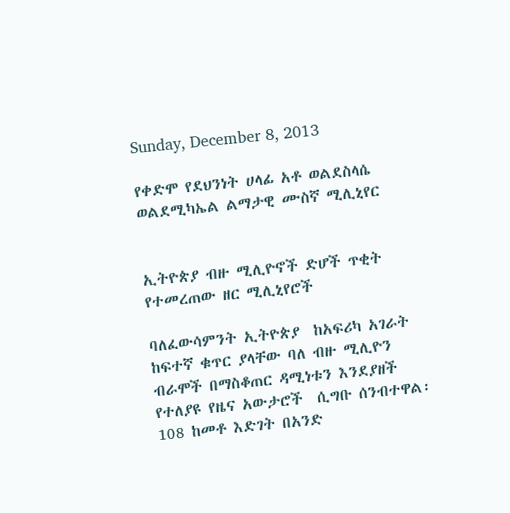Sunday, December 8, 2013

የቀድሞ የደህንነት ሀላፊ አቶ ወልደስላሴ ወልደሚካኤል ልማታዊ ሙስኛ ሚሊኒየር


ኢትዮጵያ ብዙ ሚሊዮኖች ድሆች ጥቂት የተመረጠው ዘር ሚሊኒየሮች

ባለፈውሳምንት ኢትዮጵያ  ከአፍሪካ አገራት ከፍተኛ ቁጥር ያላቸው ባለ ብዙ ሚሊዮን ብራሞች በማስቆጠር ዳሚነቱን እንደያዘች የተለያዩ የዜና አውታሮች  ሲግቡ ሰንብተዋል፡ 108 ከመቶ እድገት በአንድ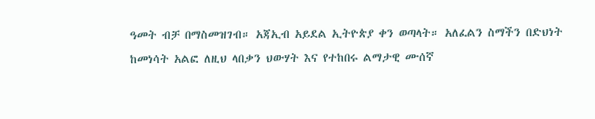ዓመት ብቻ በማስመዝገብ። አጃኢብ አይደል ኢትዮጵያ ቀን ወጣላት። አለፈልን ስማችን በድህነት ከመነሳት አልፎ ለዚህ ላበቃን ህውሃት እና የተከበሩ ልማታዊ ሙሰኛ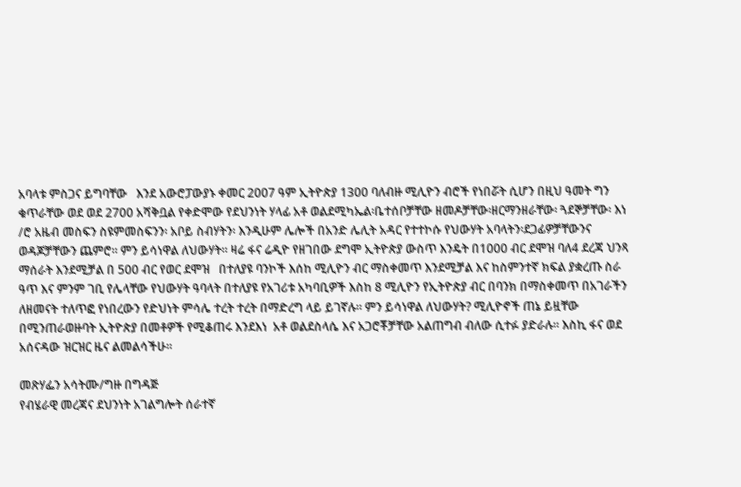አባላቱ ምስጋና ይግባቸው   እንደ አውሮፓውያኑ ቀመር 2007 ዓም ኢትዮጵያ 1300 ባለብዙ ሚሊዮን ብሮች የነበሯት ሲሆን በዚህ ዓመት ግን ቁጥራቸው ወደ ወደ 2700 አሻቅቧል የቀድሞው የደህንነት ሃላፊ አቶ ወልደሚካኤል፡ቤተሰቦቻቸው ዘመዶቻቸው፡ዘርማንዘራቸው፡ ጓደኞቻቸው፡ እነ /ሮ አዜብ መስፍን ስዩምመስፍንን፡ አቦይ ስብሃትን፡ እንዲሁም ሌሎች በአንድ ሌሊት አዳር የተተኮሱ የህውሃት አባላትን፡ደጋፊዎቻቸውንና ወዳጆቻቸውን ጨምሮ። ምን ይሳነዋል ለህውሃት። ዛሬ ፋና ሬዲዮ የዘገበው ደግሞ ኢትዮጵያ ውስጥ እንዴት በ1000 ብር ደሞዝ ባለ4 ደረጃ ህንጻ ማሰራት እንደሚቻል በ 500 ብር የወር ደሞዝ   በተለያዩ ባንኮች እሰከ ሚሊዮን ብር ማስቀመጥ እንደሚቻል እና ከስምንተኛ ክፍል ያቋረጡ ስራ ዓጥ እና ምንም ገቢ የሌላቸው የህውሃት ዓባላት በተለያዩ የአገሪቱ አካባቢዎች እስከ 8 ሚሊዮን የኢትዮጵያ ብር በባንክ በማስቀመጥ በአገራችን ለዘመናት ተለጥፎ የነበረውን የድህነት ምሳሌ ተረት ተረት በማድረግ ላይ ይገኛሉ። ምን ይሳነዋል ለህውሃት? ሚሊዮኖች ጠኔ ይዟቸው በሚንጠራወዙባት ኢትዮጵያ በመቶዎች የሚቆጠሩ እንደእነ  አቶ ወልደስላሴ እና አጋሮቾቻቸው አልጠግብ ብለው ሲተፉ ያድራሉ። እስኪ ፋና ወደ አሰናዳው ዝርዝር ዜና ልመልሳችሁ።

መጽሃፌን አሳትሙ/ግዙ በግዳጅ
የብሄራዊ መረጃና ደህንነት አገልግሎት ሰራተኛ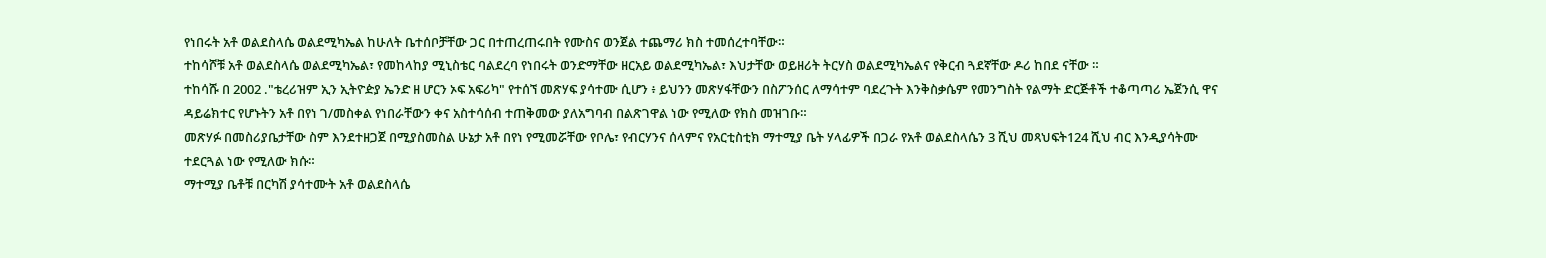የነበሩት አቶ ወልደስላሴ ወልደሚካኤል ከሁለት ቤተሰቦቻቸው ጋር በተጠረጠሩበት የሙስና ወንጀል ተጨማሪ ክስ ተመሰረተባቸው።
ተከሳሾቹ አቶ ወልደስላሴ ወልደሚካኤል፣ የመከላከያ ሚኒስቴር ባልደረባ የነበሩት ወንድማቸው ዘርአይ ወልደሚካኤል፣ እህታቸው ወይዘሪት ትርሃስ ወልደሚካኤልና የቅርብ ጓደኛቸው ዶሪ ከበደ ናቸው ።
ተከሳሹ በ 2002 ."ቴረሪዝም ኢን ኢትዮዽያ ኤንድ ዘ ሆርን ኦፍ አፍሪካ" የተሰኘ መጽሃፍ ያሳተሙ ሲሆን ፥ ይህንን መጽሃፋቸውን በስፖንሰር ለማሳተም ባደረጉት እንቅስቃሴም የመንግስት የልማት ድርጅቶች ተቆጣጣሪ ኤጀንሲ ዋና ዳይሬክተር የሆኑትን አቶ በየነ ገ/መስቀል የነበራቸውን ቀና አስተሳሰብ ተጠቅመው ያለአግባብ በልጽገዋል ነው የሚለው የክስ መዝገቡ።
መጽሃፉ በመስሪያቤታቸው ስም እንደተዘጋጀ በሚያስመስል ሁኔታ አቶ በየነ የሚመሯቸው የቦሌ፣ የብርሃንና ሰላምና የአርቲስቲክ ማተሚያ ቤት ሃላፊዎች በጋራ የአቶ ወልደስላሴን 3 ሺህ መጻህፍት124 ሺህ ብር እንዲያሳትሙ ተደርጓል ነው የሚለው ክሱ።
ማተሚያ ቤቶቹ በርካሽ ያሳተሙት አቶ ወልደስላሴ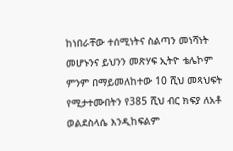ከነበራቸው ተሰሚነትና ስልጣን መነሻነት መሆኑንና ይህንን መጽሃፍ ኢትዮ ቴሌኮም ምንም በማይመለከተው 10 ሺህ መጻህፍት የሚታተሙበትን የ385 ሺህ ብር ክፍያ ለአቶ ወልደስላሴ እንዲከፍልም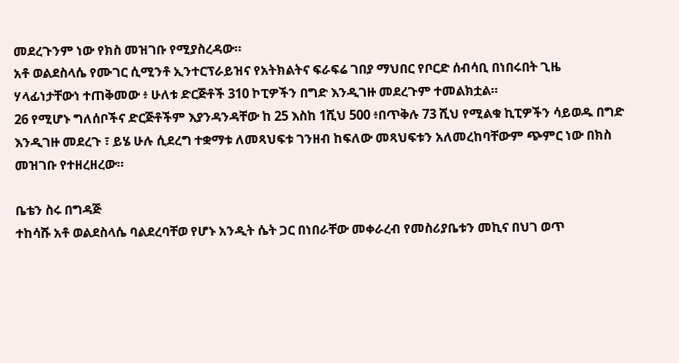መደረጉንም ነው የክስ መዝገቡ የሚያስረዳው።
አቶ ወልደስላሴ የሙገር ሲሚንቶ ኢንተርፕራይዝና የአትክልትና ፍራፍሬ ገበያ ማህበር የቦርድ ሰብሳቢ በነበሩበት ጊዜ ሃላፊነታቸውነ ተጠቅመው ፥ ሁለቱ ድርጅቶች 310 ኮፒዎችን በግድ እንዲገዙ መደረጉም ተመልክቷል።
26 የሚሆኑ ግለሰቦችና ድርጅቶችም እያንዳንዳቸው ከ 25 እስከ 1ሺህ 500 ፥በጥቅሉ 73 ሺህ የሚልቁ ኪፒዎችን ሳይወዱ በግድ እንዲገዙ መደረጉ ፣ ይሄ ሁሉ ሲደረግ ተቋማቱ ለመጻህፍቱ ገንዘብ ከፍለው መጻህፍቱን አለመረከባቸውም ጭምር ነው በክስ መዝገቡ የተዘረዘረው።

ቤቴን ስሩ በግዳጅ
ተከሳሹ አቶ ወልደስላሴ ባልደረባቸወ የሆኑ አንዲት ሴት ጋር በነበራቸው መቀራረብ የመስሪያቤቱን መኪና በህገ ወጥ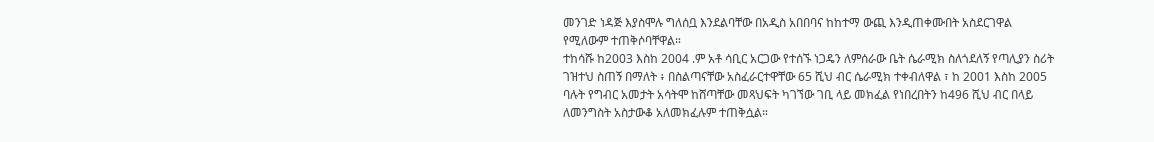መንገድ ነዳጅ እያስሞሉ ግለሰቧ እንደልባቸው በአዲስ አበበባና ከከተማ ውጪ እንዲጠቀሙበት አስደርገዋል የሚለውም ተጠቅሶባቸዋል።
ተከሳሹ ከ2003 እስከ 2004 .ም አቶ ሳቢር አርጋው የተሰኙ ነጋዴን ለምሰራው ቤት ሴራሚክ ስለጎደለኝ የጣሊያን ስሪት ገዝተህ ስጠኝ በማለት ፥ በስልጣናቸው አስፈራርተዋቸው 65 ሺህ ብር ሴራሚክ ተቀብለዋል ፣ ከ 2001 እስከ 2005 ባሉት የግብር አመታት አሳትሞ ከሸጣቸው መጻህፍት ካገኘው ገቢ ላይ መክፈል የነበረበትን ከ496 ሺህ ብር በላይ ለመንግስት አስታውቆ አለመክፈሉም ተጠቅሷል።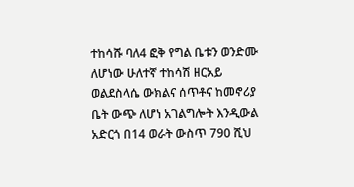ተከሳሹ ባለ4 ፎቅ የግል ቤቱን ወንድሙ ለሆነው ሁለተኛ ተከሳሽ ዘርአይ ወልደስላሴ ውክልና ሰጥቶና ከመኖሪያ ቤት ውጭ ለሆነ አገልግሎት እንዲውል አድርጎ በ14 ወራት ውስጥ 790 ሺህ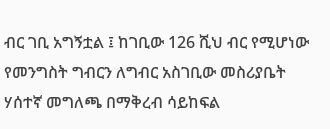ብር ገቢ አግኝቷል ፤ ከገቢው 126 ሺህ ብር የሚሆነው የመንግስት ግብርን ለግብር አስገቢው መስሪያቤት ሃሰተኛ መግለጫ በማቅረብ ሳይከፍል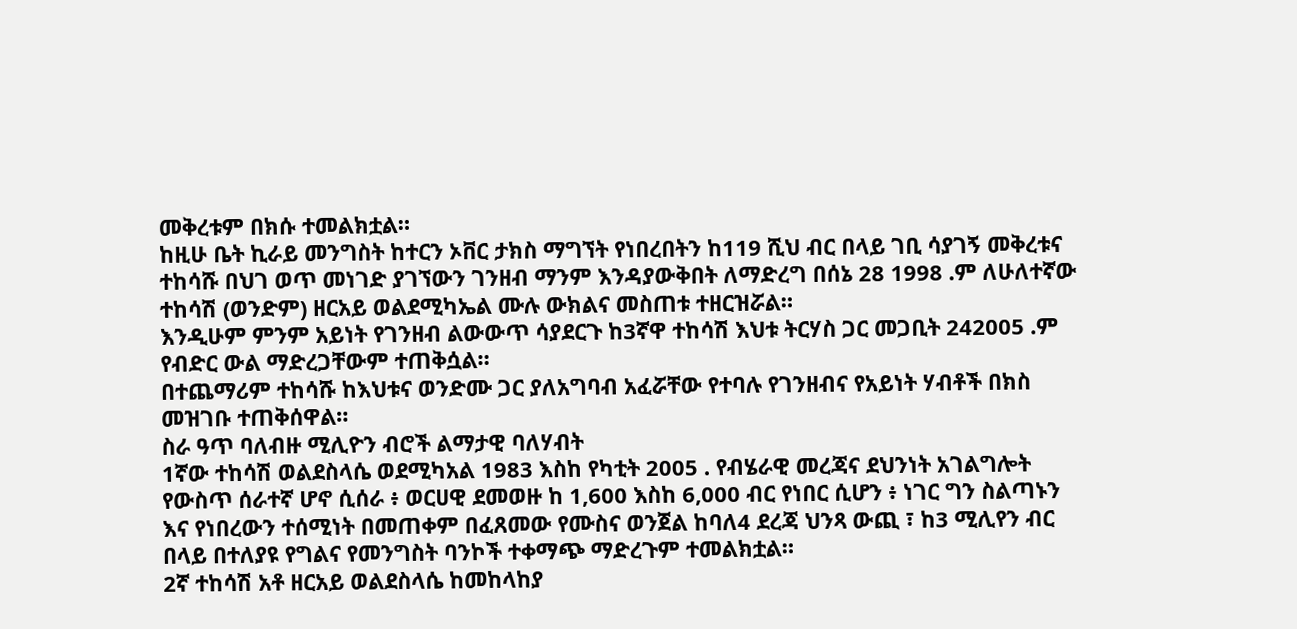መቅረቱም በክሱ ተመልክቷል።
ከዚሁ ቤት ኪራይ መንግስት ከተርን ኦቨር ታክስ ማግኘት የነበረበትን ከ119 ሺህ ብር በላይ ገቢ ሳያገኝ መቅረቱና ተከሳሹ በህገ ወጥ መነገድ ያገኘውን ገንዘብ ማንም እንዳያውቅበት ለማድረግ በሰኔ 28 1998 .ም ለሁለተኛው ተከሳሽ (ወንድም) ዘርአይ ወልደሚካኤል ሙሉ ውክልና መስጠቱ ተዘርዝሯል።
እንዲሁም ምንም አይነት የገንዘብ ልውውጥ ሳያደርጉ ከ3ኛዋ ተከሳሽ እህቱ ትርሃስ ጋር መጋቢት 242005 .ም የብድር ውል ማድረጋቸውም ተጠቅሷል።
በተጨማሪም ተከሳሹ ከእህቱና ወንድሙ ጋር ያለአግባብ አፈሯቸው የተባሉ የገንዘብና የአይነት ሃብቶች በክስ መዝገቡ ተጠቅሰዋል።
ስራ ዓጥ ባለብዙ ሚሊዮን ብሮች ልማታዊ ባለሃብት
1ኛው ተከሳሽ ወልደስላሴ ወደሚካአል 1983 እስከ የካቲት 2005 . የብሄራዊ መረጃና ደህንነት አገልግሎት የውስጥ ሰራተኛ ሆኖ ሲሰራ ፥ ወርሀዊ ደመወዙ ከ 1,600 እስከ 6,000 ብር የነበር ሲሆን ፥ ነገር ግን ስልጣኑን እና የነበረውን ተሰሚነት በመጠቀም በፈጸመው የሙስና ወንጀል ከባለ4 ደረጃ ህንጻ ውጪ ፣ ከ3 ሚሊየን ብር በላይ በተለያዩ የግልና የመንግስት ባንኮች ተቀማጭ ማድረጉም ተመልክቷል።
2ኛ ተከሳሽ አቶ ዘርአይ ወልደስላሴ ከመከላከያ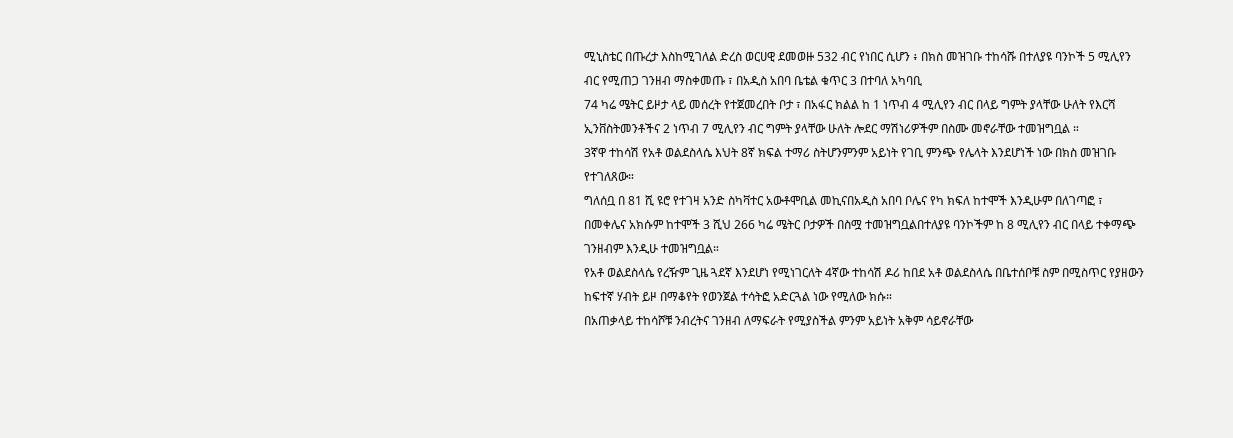ሚኒስቴር በጡረታ እስከሚገለል ድረስ ወርሀዊ ደመወዙ 532 ብር የነበር ሲሆን ፥ በክስ መዝገቡ ተከሳሹ በተለያዩ ባንኮች 5 ሚሊየን ብር የሚጠጋ ገንዘብ ማስቀመጡ ፣ በአዲስ አበባ ቤቴል ቁጥር 3 በተባለ አካባቢ
74 ካሬ ሜትር ይዞታ ላይ መሰረት የተጀመረበት ቦታ ፣ በአፋር ክልል ከ 1 ነጥብ 4 ሚሊየን ብር በላይ ግምት ያላቸው ሁለት የእርሻ ኢንቨስትመንቶችና 2 ነጥብ 7 ሚሊየን ብር ግምት ያላቸው ሁለት ሎደር ማሽነሪዎችም በስሙ መኖራቸው ተመዝግቧል ።
3ኛዋ ተከሳሽ የአቶ ወልደስላሴ እህት 8ኛ ክፍል ተማሪ ስትሆንምንም አይነት የገቢ ምንጭ የሌላት እንደሆነች ነው በክስ መዝገቡ የተገለጸው።
ግለሰቧ በ 81 ሺ ዩሮ የተገዛ አንድ ስካቫተር አውቶሞቢል መኪናበአዲስ አበባ ቦሌና የካ ክፍለ ከተሞች እንዲሁም በለገጣፎ ፣ በመቀሌና አክሱም ከተሞች 3 ሺህ 266 ካሬ ሜትር ቦታዎች በስሟ ተመዝግቧልበተለያዩ ባንኮችም ከ 8 ሚሊየን ብር በላይ ተቀማጭ ገንዘብም እንዲሁ ተመዝግቧል።
የአቶ ወልደስላሴ የረዥም ጊዜ ጓደኛ እንደሆነ የሚነገርለት 4ኛው ተከሳሽ ዶሪ ከበደ አቶ ወልደስላሴ በቤተሰቦቹ ስም በሚስጥር የያዘውን ከፍተኛ ሃብት ይዞ በማቆየት የወንጀል ተሳትፎ አድርጓል ነው የሚለው ክሱ።
በአጠቃላይ ተከሳሾቹ ንብረትና ገንዘብ ለማፍራት የሚያስችል ምንም አይነት አቅም ሳይኖራቸው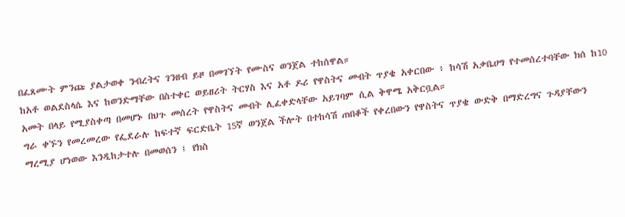በፈጸሙት ምንጩ ያልታወቀ ንብረትና ገንዘብ ይዞ በመገኘት የሙስና ወንጀል ተከሰዋል።
ከአቶ ወልደስላሴ እና ከወንድማቸው በስተቀር ወይዘሪት ትርሃስ እና አቶ ዶሪ የዋስትና መብት ጥያቄ አቀርበው ፥ ከሳሽ አቃቤሀግ የተመሰረተባቸው ክሰ ከ10 አመት በላይ የሚያስቀጣ በመሆኑ በህጉ መሰረት የዋስትና መብት ሊፈቀድላቸው አይገባም ሲል ቅዋሜ አቅርቧል።
ግራ ቀኙን የመረመረው የፌደራሉ ከፍተኛ ፍርድቤት 15ኛ ወንጀል ችሎት በተከሳሽ ጠበቆች የቀረበውን የዋስትና ጥያቄ ውድቅ በማድረግና ጉዳያቸውን ማረሚያ ሆነወው እንዲከታተሉ በመወሰን ፤ የክስ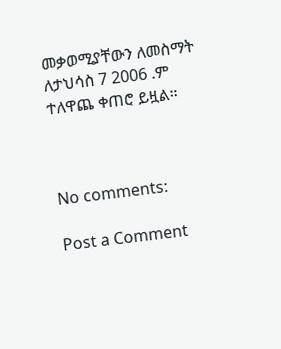መቃወሚያቸውን ለመስማት ለታህሳስ 7 2006 .ም ተለዋጨ ቀጠሮ ይዟል።



No comments:

Post a Comment